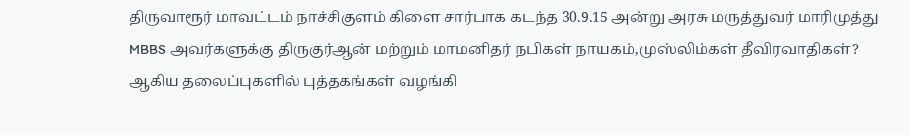திருவாரூர் மாவட்டம் நாச்சிகுளம் கிளை சார்பாக கடந்த 30.9.15 அன்று அரசு மருத்துவர் மாரிமுத்து MBBS அவர்களுக்கு திருகுர்ஆன் மற்றும் மாமனிதர் நபிகள் நாயகம்,முஸ்லிம்கள் தீவிரவாதிகள்? ஆகிய தலைப்புகளில் புத்தகங்கள் வழங்கி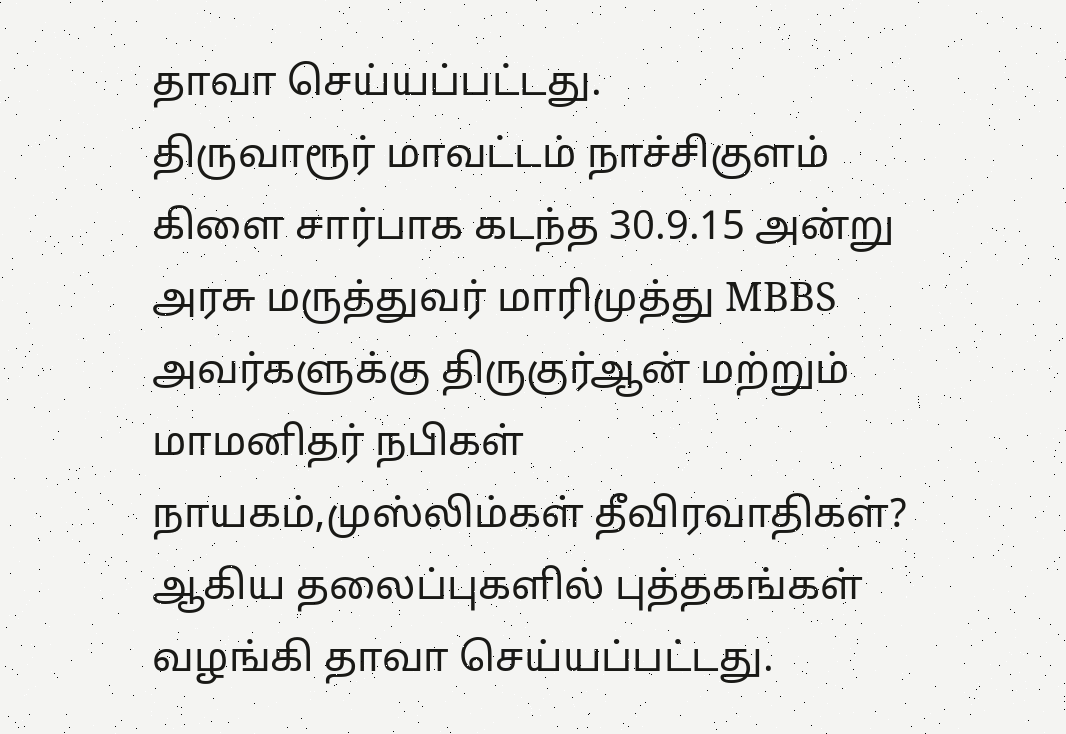தாவா செய்யப்பட்டது.
திருவாரூர் மாவட்டம் நாச்சிகுளம் கிளை சார்பாக கடந்த 30.9.15 அன்று அரசு மருத்துவர் மாரிமுத்து MBBS அவர்களுக்கு திருகுர்ஆன் மற்றும் மாமனிதர் நபிகள் நாயகம்,முஸ்லிம்கள் தீவிரவாதிகள்? ஆகிய தலைப்புகளில் புத்தகங்கள் வழங்கி தாவா செய்யப்பட்டது.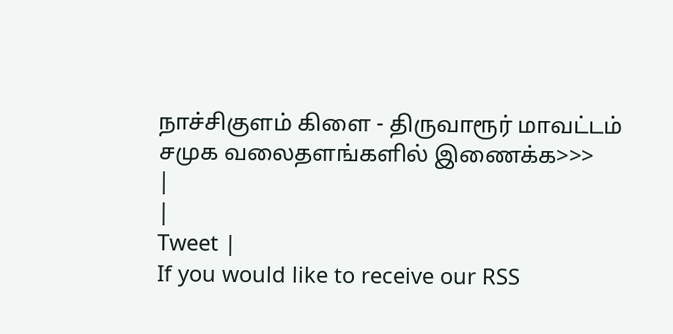நாச்சிகுளம் கிளை - திருவாரூர் மாவட்டம்
சமுக வலைதளங்களில் இணைக்க>>>
|
|
Tweet |
If you would like to receive our RSS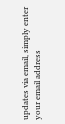updates via email, simply enter your email address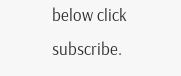below click subscribe.